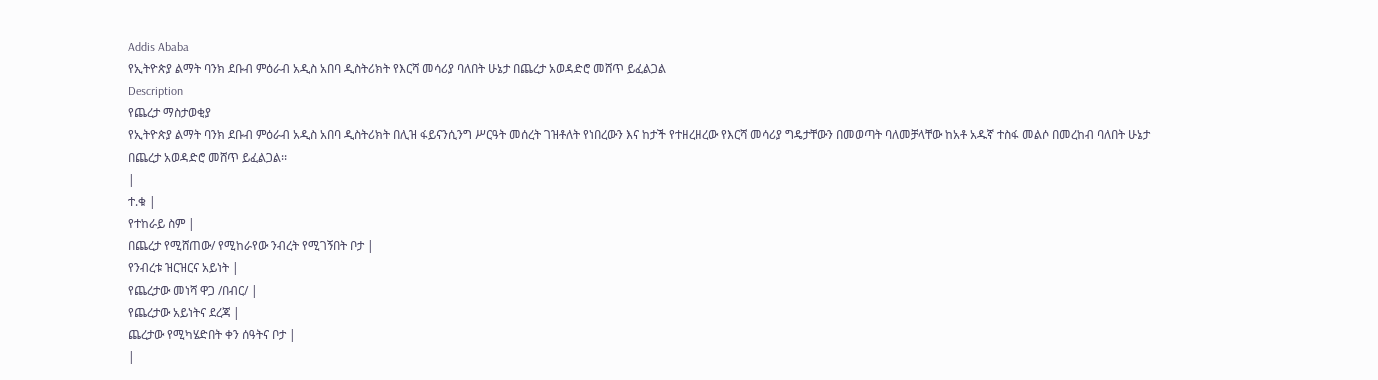Addis Ababa
የኢትዮጵያ ልማት ባንክ ደቡብ ምዕራብ አዲስ አበባ ዲስትሪክት የእርሻ መሳሪያ ባለበት ሁኔታ በጨረታ አወዳድሮ መሸጥ ይፈልጋል
Description
የጨረታ ማስታወቂያ
የኢትዮጵያ ልማት ባንክ ደቡብ ምዕራብ አዲስ አበባ ዲስትሪክት በሊዝ ፋይናንሲንግ ሥርዓት መሰረት ገዝቶለት የነበረውን እና ከታች የተዘረዘረው የእርሻ መሳሪያ ግዴታቸውን በመወጣት ባለመቻላቸው ከአቶ አዱኛ ተስፋ መልሶ በመረከብ ባለበት ሁኔታ በጨረታ አወዳድሮ መሸጥ ይፈልጋል፡፡
|
ተ.ቁ |
የተከራይ ስም |
በጨረታ የሚሸጠው/ የሚከራየው ንብረት የሚገኝበት ቦታ |
የንብረቱ ዝርዝርና አይነት |
የጨረታው መነሻ ዋጋ /በብር/ |
የጨረታው አይነትና ደረጃ |
ጨረታው የሚካሄድበት ቀን ሰዓትና ቦታ |
|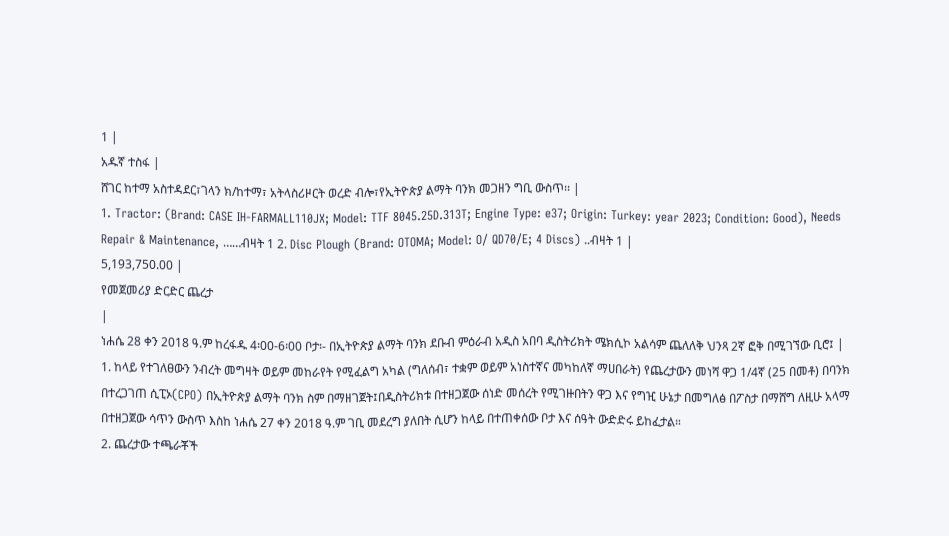1 |
አዱኛ ተስፋ |
ሸገር ከተማ አስተዳደር፣ገላን ክ/ከተማ፣ አትላስሪዞርት ወረድ ብሎ፣የኢትዮጵያ ልማት ባንክ መጋዘን ግቢ ውስጥ፡፡ |
1. Tractor: (Brand: CASE IH-FARMALL110JX; Model: TTF 8045.25D.313T; Engine Type: e37; Origin: Turkey: year 2023; Condition: Good), Needs Repair & Maintenance, ……ብዛት 1 2. Disc Plough (Brand: OTOMA; Model: O/ QD70/E; 4 Discs) ..ብዛት 1 |
5,193,750.00 |
የመጀመሪያ ድርድር ጨረታ
|
ነሐሴ 28 ቀን 2018 ዓ.ም ከረፋዱ 4፡00-6፡00 ቦታ፡- በኢትዮጵያ ልማት ባንክ ደቡብ ምዕራብ አዲስ አበባ ዲስትሪክት ሜክሲኮ አልሳም ጨለለቅ ህንጻ 2ኛ ፎቅ በሚገኘው ቢሮ፤ |
1. ከላይ የተገለፀውን ንብረት መግዛት ወይም መከራየት የሚፈልግ አካል (ግለሰብ፣ ተቋም ወይም አነስተኛና መካከለኛ ማሀበራት) የጨረታውን መነሻ ዋጋ 1/4ኛ (25 በመቶ) በባንክ በተረጋገጠ ሲፒኦ(CPO) በኢትዮጵያ ልማት ባንክ ስም በማዘገጀት፤በዲስትሪክቱ በተዘጋጀው ሰነድ መሰረት የሚገዙበትን ዋጋ እና የግዢ ሁኔታ በመግለፅ በፖስታ በማሸግ ለዚሁ አላማ በተዘጋጀው ሳጥን ውስጥ እስከ ነሐሴ 27 ቀን 2018 ዓ.ም ገቢ መደረግ ያለበት ሲሆን ከላይ በተጠቀሰው ቦታ እና ሰዓት ውድድሩ ይከፈታል።
2. ጨረታው ተጫራቾች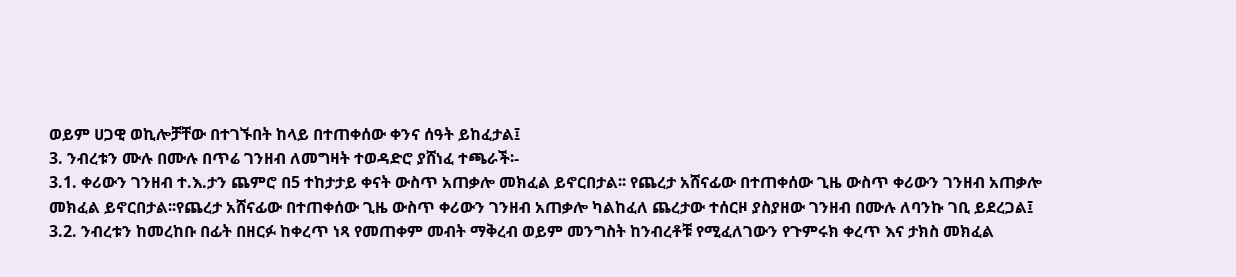ወይም ሀጋዊ ወኪሎቻቸው በተገኙበት ከላይ በተጠቀሰው ቀንና ሰዓት ይከፈታል፤
3. ንብረቱን ሙሉ በሙሉ በጥሬ ገንዘብ ለመግዛት ተወዳድሮ ያሸነፈ ተጫራች፡-
3.1. ቀሪውን ገንዘብ ተ.እ.ታን ጨምሮ በ5 ተከታታይ ቀናት ውስጥ አጠቃሎ መክፈል ይኖርበታል፡፡ የጨረታ አሸናፊው በተጠቀሰው ጊዜ ውስጥ ቀሪውን ገንዘብ አጠቃሎ መክፈል ይኖርበታል፡፡የጨረታ አሸናፊው በተጠቀሰው ጊዜ ውስጥ ቀሪውን ገንዘብ አጠቃሎ ካልከፈለ ጨረታው ተሰርዞ ያስያዘው ገንዘብ በሙሉ ለባንኩ ገቢ ይደረጋል፤
3.2. ንብረቱን ከመረከቡ በፊት በዘርፉ ከቀረጥ ነጻ የመጠቀም መብት ማቅረብ ወይም መንግስት ከንብረቶቹ የሚፈለገውን የጉምሩክ ቀረጥ እና ታክስ መክፈል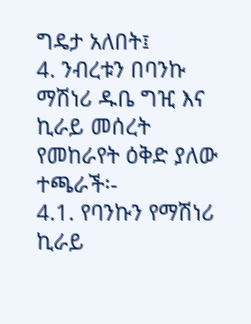ግዴታ አለበት፤
4. ንብረቱን በባንኩ ማሽነሪ ዱቤ ግዢ እና ኪራይ መሰረት የመከራየት ዕቅድ ያለው ተጫራች፡-
4.1. የባንኩን የማሽነሪ ኪራይ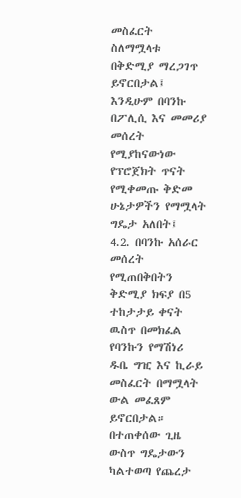መስፈርት ስለማሟላቱ በቅድሚያ ማረጋገጥ ይኖርበታል፤ እንዲሁም በባንኩ በፖሊሲ እና መመሪያ መሰረት የሚያከናውነው የፕሮጀክት ጥናት የሚቀመጡ ቅድመ ሁኔታዎችን የማሟላት ግዴታ አለበት፤
4.2. በባንኩ አሰራር መሰረት የሚጠበቅበትን ቅድሚያ ክፍያ በ5 ተከታታይ ቀናት ዉስጥ በመክፈል የባንኩን የማሽነሪ ዱቤ ግዢ እና ኪራይ መስፈርት በማሟላት ውል መፈጸም ይኖርበታል። በተጠቀሰው ጊዜ ውስጥ ግዴታውን ካልተወጣ የጨረታ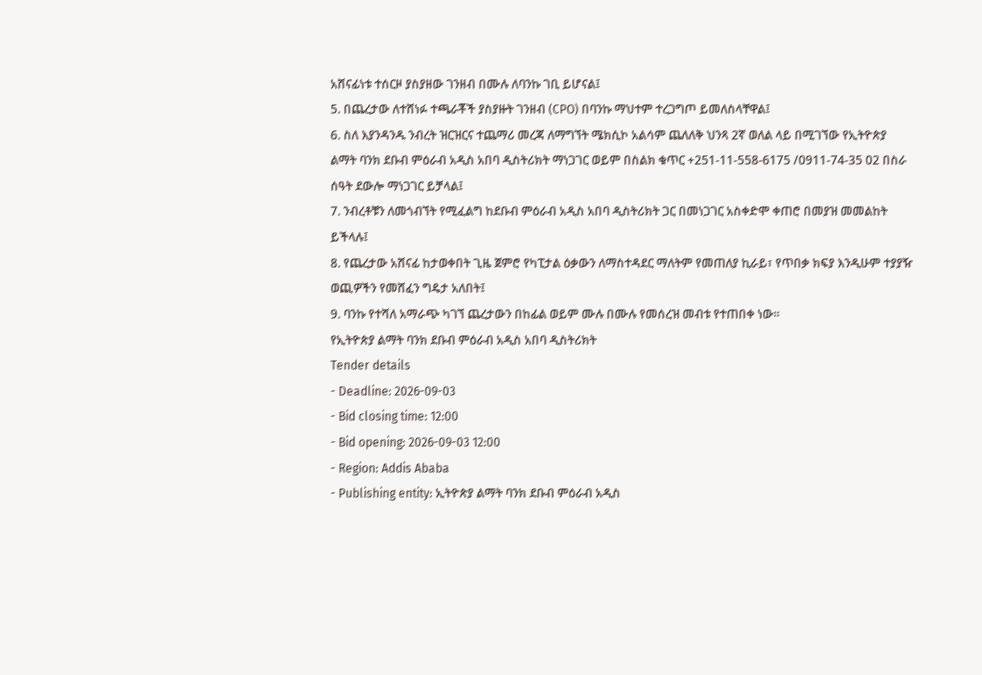አሸናፊነቱ ተሰርዞ ያስያዘው ገንዘብ በሙሉ ለባንኩ ገቢ ይሆናል፤
5. በጨረታው ለተሸነፉ ተጫራቾች ያስያዙት ገንዘብ (CPO) በባንኩ ማህተም ተረጋግጦ ይመለስላቸዋል፤
6. ስለ እያንዳንዱ ንብረት ዝርዝርና ተጨማሪ መረጃ ለማግኘት ሜክሲኮ አልሳም ጨለለቅ ህንጻ 2ኛ ወለል ላይ በሚገኘው የኢትዮጵያ ልማት ባንክ ደቡብ ምዕራብ አዲስ አበባ ዲስትሪክት ማነጋገር ወይም በስልክ ቁጥር +251-11-558-6175 /0911-74-35 02 በስራ ሰዓት ደውሎ ማነጋገር ይቻላል፤
7. ንብረቶቹን ለመጎብኘት የሚፈልግ ከደቡብ ምዕራብ አዲስ አበባ ዲስትሪክት ጋር በመነጋገር አስቀድሞ ቀጠሮ በመያዝ መመልከት ይችላሉ፤
8. የጨረታው አሸናፊ ከታወቀበት ጊዜ ጀምሮ የካፒታል ዕቃውን ለማስተዳደር ማለትም የመጠለያ ኪራይ፣ የጥበቃ ክፍያ እንዲሁም ተያያዥ ወጪዎችን የመሸፈን ግዴታ አለበት፤
9. ባንኩ የተሻለ አማራጭ ካገኘ ጨረታውን በከፊል ወይም ሙሉ በሙሉ የመሰረዝ መብቱ የተጠበቀ ነው፡፡
የኢትዮጵያ ልማት ባንክ ደቡብ ምዕራብ አዲስ አበባ ዲስትሪክት
Tender details
- Deadline: 2026-09-03
- Bid closing time: 12:00
- Bid opening: 2026-09-03 12:00
- Region: Addis Ababa
- Publishing entity: ኢትዮጵያ ልማት ባንክ ደቡብ ምዕራብ አዲስ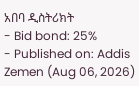አበባ ዲስትሪክት
- Bid bond: 25%
- Published on: Addis Zemen (Aug 06, 2026)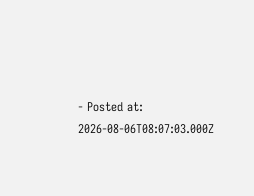- Posted at: 2026-08-06T08:07:03.000Z